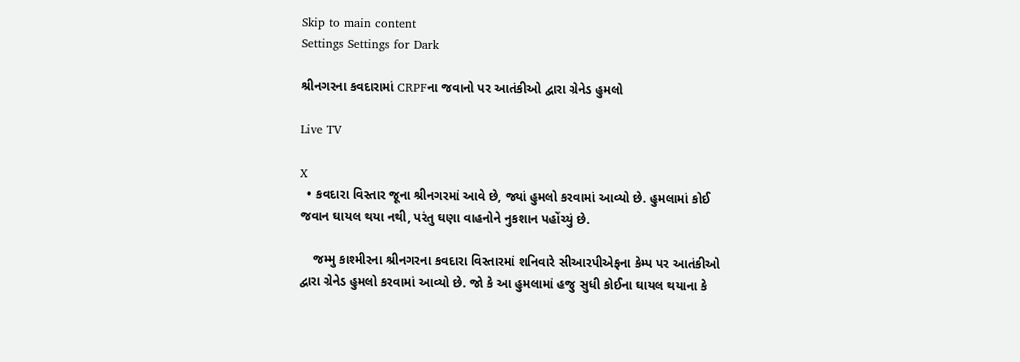Skip to main content
Settings Settings for Dark

શ્રીનગરના કવદારામાં CRPFના જવાનો પર આતંકીઓ દ્વારા ગ્રેનેડ હુમલો

Live TV

X
  • કવદારા વિસ્તાર જૂના શ્રીનગરમાં આવે છે, જ્યાં હુમલો કરવામાં આવ્યો છે. હુમલામાં કોઈ જવાન ઘાયલ થયા નથી, પરંતુ ઘણા વાહનોને નુકશાન પહોંચ્યું છે.

    જમ્મુ કાશ્મીરના શ્રીનગરના કવદારા વિસ્તારમાં શનિવારે સીઆરપીએફના કેમ્પ પર આતંકીઓ દ્વારા ગ્રેનેડ હુમલો કરવામાં આવ્યો છે. જો કે આ હુમલામાં હજુ સુધી કોઈના ઘાયલ થયાના કે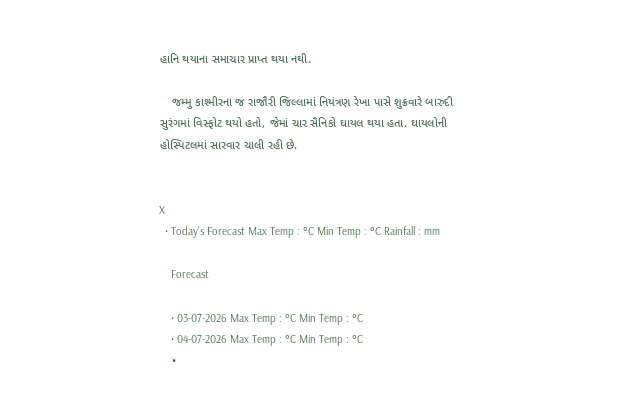હાનિ થયાના સમાચાર પ્રાપ્ત થયા નથી.

    જમ્મુ કાશ્મીરના જ રાજૌરી જિલ્લામાં નિયંત્રણ રેખા પાસે શુક્રવારે બારુદી સુરંગમાં વિસ્ફોટ થયો હતો, જેમાં ચાર સૈનિકો ઘાયલ થયા હતા. ઘાયલોની હોસ્પિટલમાં સારવાર ચાલી રહી છે.


X
  • Today’s Forecast Max Temp : °C Min Temp : °C Rainfall : mm

    Forecast

    • 03-07-2026 Max Temp : °C Min Temp : °C
    • 04-07-2026 Max Temp : °C Min Temp : °C
    •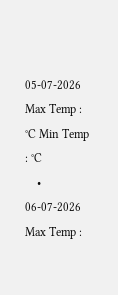05-07-2026 Max Temp : °C Min Temp : °C
    • 06-07-2026 Max Temp :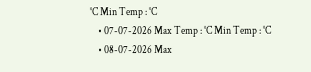°C Min Temp : °C
    • 07-07-2026 Max Temp : °C Min Temp : °C
    • 08-07-2026 Max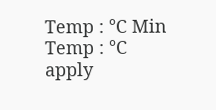Temp : °C Min Temp : °C
apply